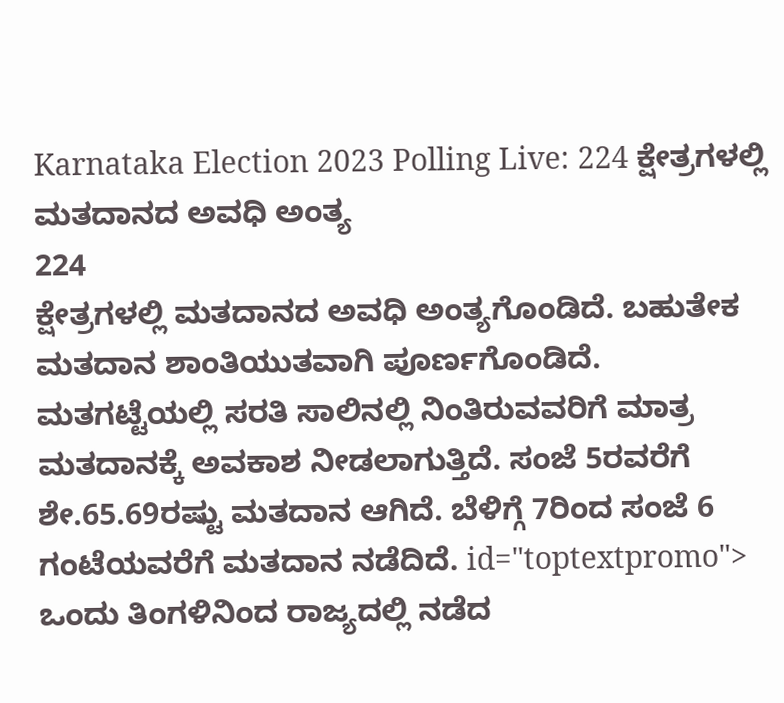Karnataka Election 2023 Polling Live: 224 ಕ್ಷೇತ್ರಗಳಲ್ಲಿ ಮತದಾನದ ಅವಧಿ ಅಂತ್ಯ
224
ಕ್ಷೇತ್ರಗಳಲ್ಲಿ ಮತದಾನದ ಅವಧಿ ಅಂತ್ಯಗೊಂಡಿದೆ. ಬಹುತೇಕ ಮತದಾನ ಶಾಂತಿಯುತವಾಗಿ ಪೂರ್ಣಗೊಂಡಿದೆ. ಮತಗಟ್ಟೆಯಲ್ಲಿ ಸರತಿ ಸಾಲಿನಲ್ಲಿ ನಿಂತಿರುವವರಿಗೆ ಮಾತ್ರ ಮತದಾನಕ್ಕೆ ಅವಕಾಶ ನೀಡಲಾಗುತ್ತಿದೆ. ಸಂಜೆ 5ರವರೆಗೆ ಶೇ.65.69ರಷ್ಟು ಮತದಾನ ಆಗಿದೆ. ಬೆಳಿಗ್ಗೆ 7ರಿಂದ ಸಂಜೆ 6 ಗಂಟೆಯವರೆಗೆ ಮತದಾನ ನಡೆದಿದೆ. id="toptextpromo">
ಒಂದು ತಿಂಗಳಿನಿಂದ ರಾಜ್ಯದಲ್ಲಿ ನಡೆದ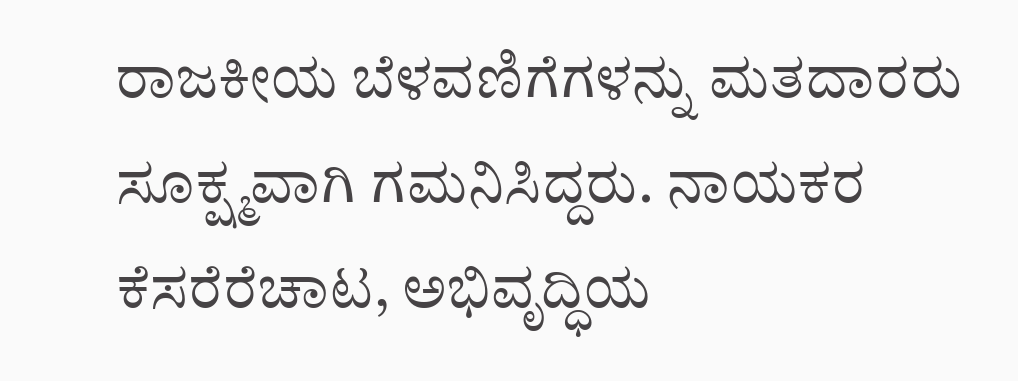ರಾಜಕೀಯ ಬೆಳವಣಿಗೆಗಳನ್ನು ಮತದಾರರು ಸೂಕ್ಷ್ಮವಾಗಿ ಗಮನಿಸಿದ್ದರು. ನಾಯಕರ ಕೆಸರೆರೆಚಾಟ, ಅಭಿವೃದ್ಧಿಯ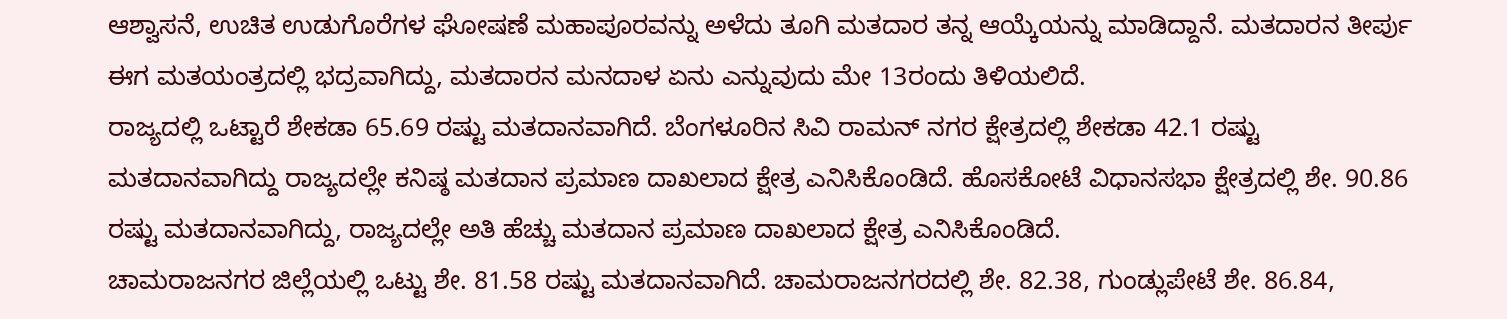ಆಶ್ವಾಸನೆ, ಉಚಿತ ಉಡುಗೊರೆಗಳ ಘೋಷಣೆ ಮಹಾಪೂರವನ್ನು ಅಳೆದು ತೂಗಿ ಮತದಾರ ತನ್ನ ಆಯ್ಕೆಯನ್ನು ಮಾಡಿದ್ದಾನೆ. ಮತದಾರನ ತೀರ್ಪು ಈಗ ಮತಯಂತ್ರದಲ್ಲಿ ಭದ್ರವಾಗಿದ್ದು, ಮತದಾರನ ಮನದಾಳ ಏನು ಎನ್ನುವುದು ಮೇ 13ರಂದು ತಿಳಿಯಲಿದೆ.
ರಾಜ್ಯದಲ್ಲಿ ಒಟ್ಟಾರೆ ಶೇಕಡಾ 65.69 ರಷ್ಟು ಮತದಾನವಾಗಿದೆ. ಬೆಂಗಳೂರಿನ ಸಿವಿ ರಾಮನ್ ನಗರ ಕ್ಷೇತ್ರದಲ್ಲಿ ಶೇಕಡಾ 42.1 ರಷ್ಟು ಮತದಾನವಾಗಿದ್ದು ರಾಜ್ಯದಲ್ಲೇ ಕನಿಷ್ಠ ಮತದಾನ ಪ್ರಮಾಣ ದಾಖಲಾದ ಕ್ಷೇತ್ರ ಎನಿಸಿಕೊಂಡಿದೆ. ಹೊಸಕೋಟೆ ವಿಧಾನಸಭಾ ಕ್ಷೇತ್ರದಲ್ಲಿ ಶೇ. 90.86 ರಷ್ಟು ಮತದಾನವಾಗಿದ್ದು, ರಾಜ್ಯದಲ್ಲೇ ಅತಿ ಹೆಚ್ಚು ಮತದಾನ ಪ್ರಮಾಣ ದಾಖಲಾದ ಕ್ಷೇತ್ರ ಎನಿಸಿಕೊಂಡಿದೆ.
ಚಾಮರಾಜನಗರ ಜಿಲ್ಲೆಯಲ್ಲಿ ಒಟ್ಟು ಶೇ. 81.58 ರಷ್ಟು ಮತದಾನವಾಗಿದೆ. ಚಾಮರಾಜನಗರದಲ್ಲಿ ಶೇ. 82.38, ಗುಂಡ್ಲುಪೇಟೆ ಶೇ. 86.84,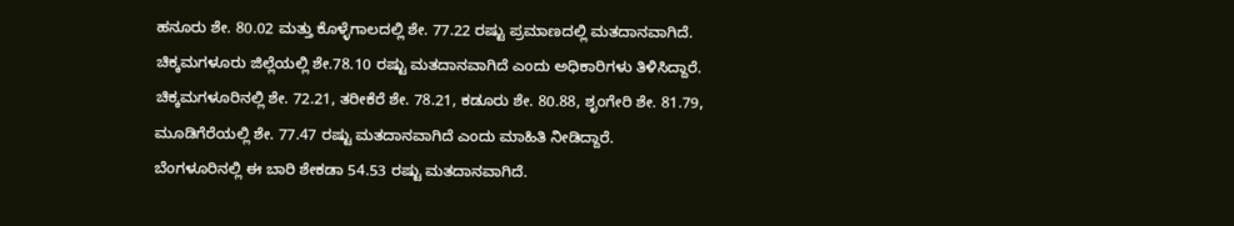ಹನೂರು ಶೇ. 80.02 ಮತ್ತು ಕೊಳ್ಳೆಗಾಲದಲ್ಲಿ ಶೇ. 77.22 ರಷ್ಟು ಪ್ರಮಾಣದಲ್ಲಿ ಮತದಾನವಾಗಿದೆ.
ಚಿಕ್ಕಮಗಳೂರು ಜಿಲ್ಲೆಯಲ್ಲಿ ಶೇ.78.10 ರಷ್ಟು ಮತದಾನವಾಗಿದೆ ಎಂದು ಅಧಿಕಾರಿಗಳು ತಿಳಿಸಿದ್ದಾರೆ. ಚಿಕ್ಕಮಗಳೂರಿನಲ್ಲಿ ಶೇ. 72.21, ತರೀಕೆರೆ ಶೇ. 78.21, ಕಡೂರು ಶೇ. 80.88, ಶೃಂಗೇರಿ ಶೇ. 81.79, ಮೂಡಿಗೆರೆಯಲ್ಲಿ ಶೇ. 77.47 ರಷ್ಟು ಮತದಾನವಾಗಿದೆ ಎಂದು ಮಾಹಿತಿ ನೀಡಿದ್ದಾರೆ.
ಬೆಂಗಳೂರಿನಲ್ಲಿ ಈ ಬಾರಿ ಶೇಕಡಾ 54.53 ರಷ್ಟು ಮತದಾನವಾಗಿದೆ.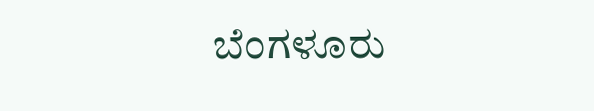ಬೆಂಗಳೂರು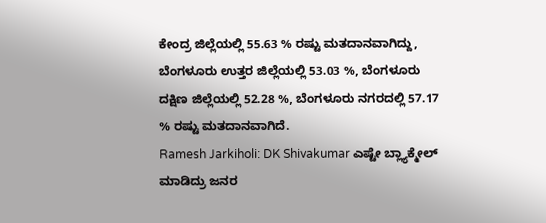ಕೇಂದ್ರ ಜಿಲ್ಲೆಯಲ್ಲಿ 55.63 % ರಷ್ಟು ಮತದಾನವಾಗಿದ್ದು, ಬೆಂಗಳೂರು ಉತ್ತರ ಜಿಲ್ಲೆಯಲ್ಲಿ 53.03 %, ಬೆಂಗಳೂರು ದಕ್ಷಿಣ ಜಿಲ್ಲೆಯಲ್ಲಿ 52.28 %, ಬೆಂಗಳೂರು ನಗರದಲ್ಲಿ 57.17 % ರಷ್ಟು ಮತದಾನವಾಗಿದೆ.
Ramesh Jarkiholi: DK Shivakumar ಎಷ್ಟೇ ಬ್ಲ್ಯಾಕ್ಮೇಲ್ ಮಾಡಿದ್ರು ಜನರ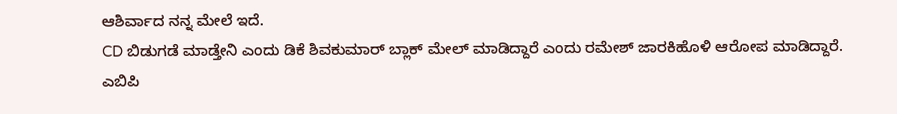ಆಶಿರ್ವಾದ ನನ್ನ ಮೇಲೆ ಇದೆ.
CD ಬಿಡುಗಡೆ ಮಾಡ್ತೇನಿ ಎಂದು ಡಿಕೆ ಶಿವಕುಮಾರ್ ಬ್ಲಾಕ್ ಮೇಲ್ ಮಾಡಿದ್ದಾರೆ ಎಂದು ರಮೇಶ್ ಜಾರಕಿಹೊಳಿ ಆರೋಪ ಮಾಡಿದ್ದಾರೆ.
ಎಬಿಪಿ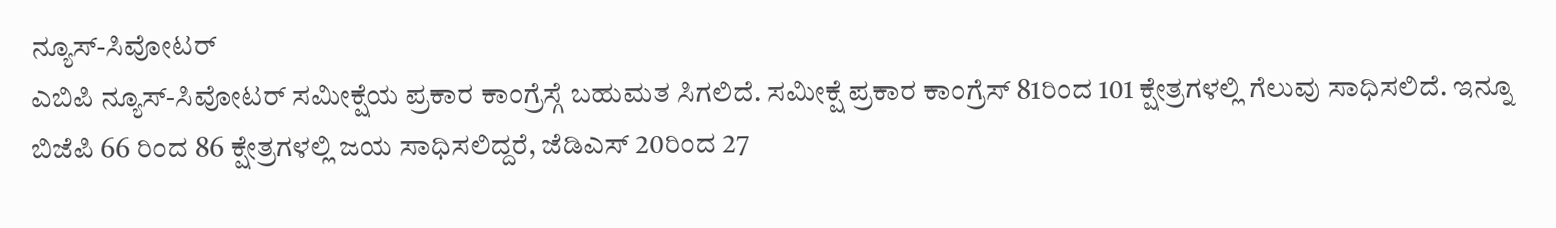ನ್ಯೂಸ್-ಸಿವೋಟರ್
ಎಬಿಪಿ ನ್ಯೂಸ್-ಸಿವೋಟರ್ ಸಮೀಕ್ಷೆಯ ಪ್ರಕಾರ ಕಾಂಗ್ರೆಸ್ಗೆ ಬಹುಮತ ಸಿಗಲಿದೆ. ಸಮೀಕ್ಷೆ ಪ್ರಕಾರ ಕಾಂಗ್ರೆಸ್ 81ರಿಂದ 101 ಕ್ಷೇತ್ರಗಳಲ್ಲಿ ಗೆಲುವು ಸಾಧಿಸಲಿದೆ. ಇನ್ನೂ ಬಿಜೆಪಿ 66 ರಿಂದ 86 ಕ್ಷೇತ್ರಗಳಲ್ಲಿ ಜಯ ಸಾಧಿಸಲಿದ್ದರೆ, ಜೆಡಿಎಸ್ 20ರಿಂದ 27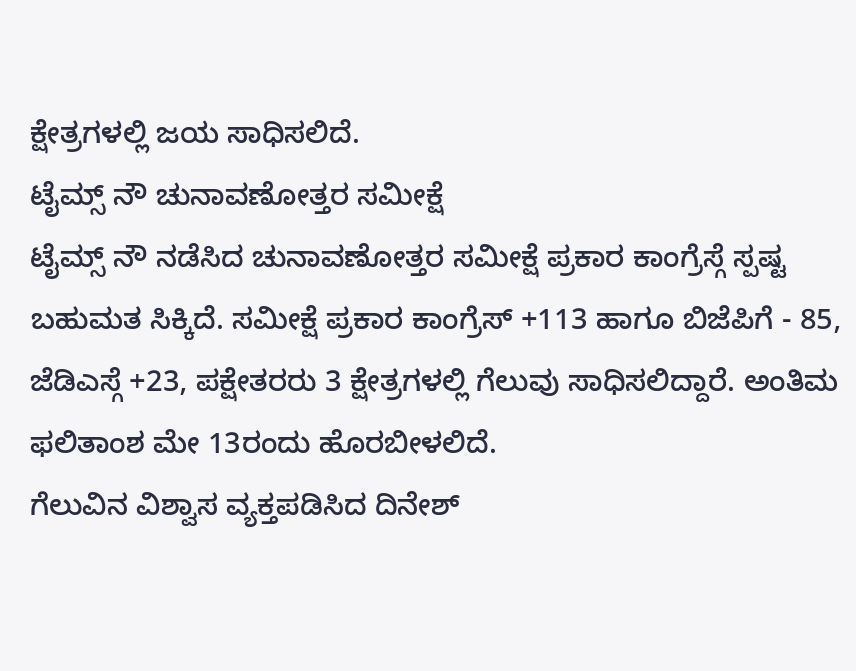ಕ್ಷೇತ್ರಗಳಲ್ಲಿ ಜಯ ಸಾಧಿಸಲಿದೆ.
ಟೈಮ್ಸ್ ನೌ ಚುನಾವಣೋತ್ತರ ಸಮೀಕ್ಷೆ
ಟೈಮ್ಸ್ ನೌ ನಡೆಸಿದ ಚುನಾವಣೋತ್ತರ ಸಮೀಕ್ಷೆ ಪ್ರಕಾರ ಕಾಂಗ್ರೆಸ್ಗೆ ಸ್ಪಷ್ಟ ಬಹುಮತ ಸಿಕ್ಕಿದೆ. ಸಮೀಕ್ಷೆ ಪ್ರಕಾರ ಕಾಂಗ್ರೆಸ್ +113 ಹಾಗೂ ಬಿಜೆಪಿಗೆ - 85, ಜೆಡಿಎಸ್ಗೆ +23, ಪಕ್ಷೇತರರು 3 ಕ್ಷೇತ್ರಗಳಲ್ಲಿ ಗೆಲುವು ಸಾಧಿಸಲಿದ್ದಾರೆ. ಅಂತಿಮ ಫಲಿತಾಂಶ ಮೇ 13ರಂದು ಹೊರಬೀಳಲಿದೆ.
ಗೆಲುವಿನ ವಿಶ್ವಾಸ ವ್ಯಕ್ತಪಡಿಸಿದ ದಿನೇಶ್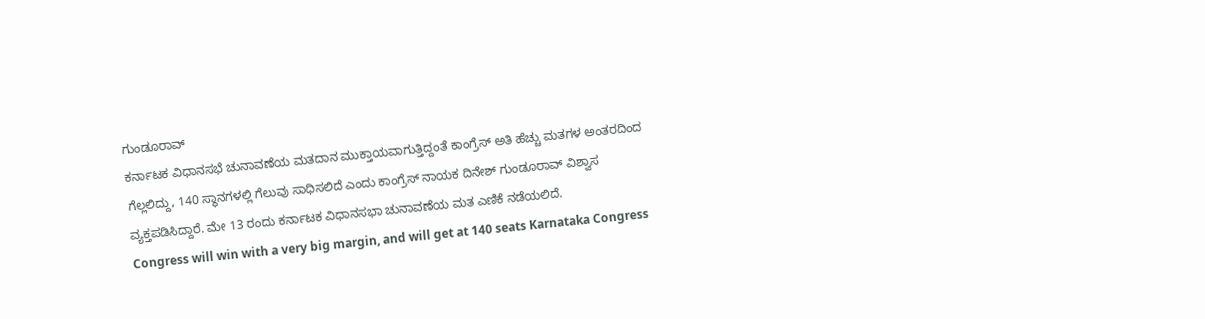ಗುಂಡೂರಾವ್
ಕರ್ನಾಟಕ ವಿಧಾನಸಭೆ ಚುನಾವಣೆಯ ಮತದಾನ ಮುಕ್ತಾಯವಾಗುತ್ತಿದ್ದಂತೆ ಕಾಂಗ್ರೆಸ್ ಅತಿ ಹೆಚ್ಚು ಮತಗಳ ಅಂತರದಿಂದ ಗೆಲ್ಲಲಿದ್ದು, 140 ಸ್ಥಾನಗಳಲ್ಲಿ ಗೆಲುವು ಸಾಧಿಸಲಿದೆ ಎಂದು ಕಾಂಗ್ರೆಸ್ ನಾಯಕ ದಿನೇಶ್ ಗುಂಡೂರಾವ್ ವಿಶ್ವಾಸ ವ್ಯಕ್ತಪಡಿಸಿದ್ದಾರೆ. ಮೇ 13 ರಂದು ಕರ್ನಾಟಕ ವಿಧಾನಸಭಾ ಚುನಾವಣೆಯ ಮತ ಎಣಿಕೆ ನಡೆಯಲಿದೆ.
Congress will win with a very big margin, and will get at 140 seats Karnataka Congress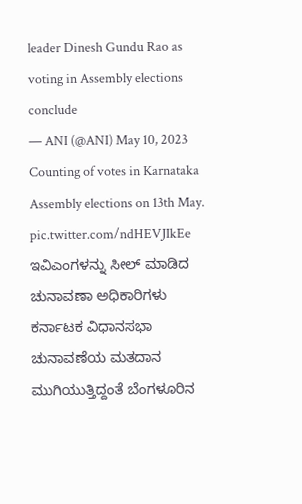leader Dinesh Gundu Rao as voting in Assembly elections conclude
— ANI (@ANI) May 10, 2023
Counting of votes in Karnataka Assembly elections on 13th May. pic.twitter.com/ndHEVJIkEe
ಇವಿಎಂಗಳನ್ನು ಸೀಲ್ ಮಾಡಿದ ಚುನಾವಣಾ ಅಧಿಕಾರಿಗಳು
ಕರ್ನಾಟಕ ವಿಧಾನಸಭಾ ಚುನಾವಣೆಯ ಮತದಾನ ಮುಗಿಯುತ್ತಿದ್ದಂತೆ ಬೆಂಗಳೂರಿನ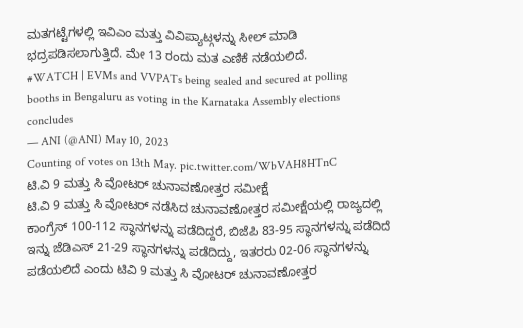ಮತಗಟ್ಟೆಗಳಲ್ಲಿ ಇವಿಎಂ ಮತ್ತು ವಿವಿಪ್ಯಾಟ್ಗಳನ್ನು ಸೀಲ್ ಮಾಡಿ ಭದ್ರಪಡಿಸಲಾಗುತ್ತಿದೆ. ಮೇ 13 ರಂದು ಮತ ಎಣಿಕೆ ನಡೆಯಲಿದೆ.
#WATCH | EVMs and VVPATs being sealed and secured at polling booths in Bengaluru as voting in the Karnataka Assembly elections concludes
— ANI (@ANI) May 10, 2023
Counting of votes on 13th May. pic.twitter.com/WbVAH8HTnC
ಟಿ.ವಿ 9 ಮತ್ತು ಸಿ ವೋಟರ್ ಚುನಾವಣೋತ್ತರ ಸಮೀಕ್ಷೆ
ಟಿ.ವಿ 9 ಮತ್ತು ಸಿ ವೋಟರ್ ನಡೆಸಿದ ಚುನಾವಣೋತ್ತರ ಸಮೀಕ್ಷೆಯಲ್ಲಿ ರಾಜ್ಯದಲ್ಲಿ ಕಾಂಗ್ರೆಸ್ 100-112 ಸ್ಥಾನಗಳನ್ನು ಪಡೆದಿದ್ದರೆ, ಬಿಜೆಪಿ 83-95 ಸ್ಥಾನಗಳನ್ನು ಪಡೆದಿದೆ ಇನ್ನು ಜೆಡಿಎಸ್ 21-29 ಸ್ಥಾನಗಳನ್ನು ಪಡೆದಿದ್ದು, ಇತರರು 02-06 ಸ್ಥಾನಗಳನ್ನು ಪಡೆಯಲಿದೆ ಎಂದು ಟಿವಿ 9 ಮತ್ತು ಸಿ ವೋಟರ್ ಚುನಾವಣೋತ್ತರ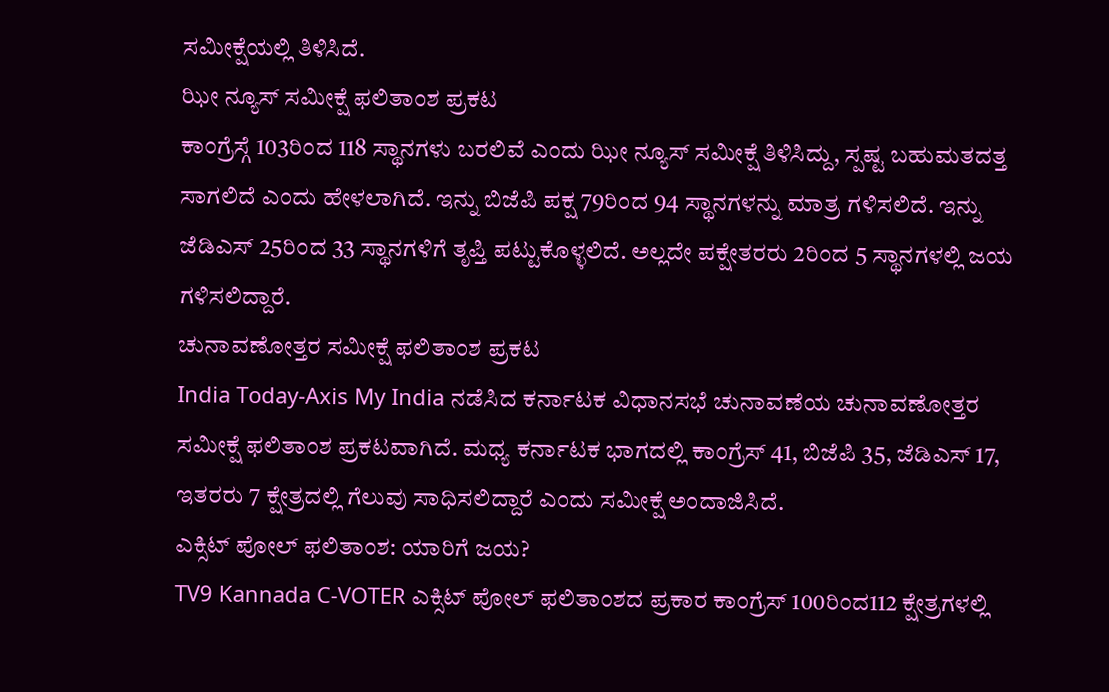ಸಮೀಕ್ಷೆಯಲ್ಲಿ ತಿಳಿಸಿದೆ.
ಝೀ ನ್ಯೂಸ್ ಸಮೀಕ್ಷೆ ಫಲಿತಾಂಶ ಪ್ರಕಟ
ಕಾಂಗ್ರೆಸ್ಗೆ 103ರಿಂದ 118 ಸ್ಥಾನಗಳು ಬರಲಿವೆ ಎಂದು ಝೀ ನ್ಯೂಸ್ ಸಮೀಕ್ಷೆ ತಿಳಿಸಿದ್ದು, ಸ್ಪಷ್ಟ ಬಹುಮತದತ್ತ ಸಾಗಲಿದೆ ಎಂದು ಹೇಳಲಾಗಿದೆ. ಇನ್ನು ಬಿಜೆಪಿ ಪಕ್ಷ 79ರಿಂದ 94 ಸ್ಥಾನಗಳನ್ನು ಮಾತ್ರ ಗಳಿಸಲಿದೆ. ಇನ್ನು ಜೆಡಿಎಸ್ 25ರಿಂದ 33 ಸ್ಥಾನಗಳಿಗೆ ತೃಪ್ತಿ ಪಟ್ಟುಕೊಳ್ಳಲಿದೆ. ಅಲ್ಲದೇ ಪಕ್ಷೇತರರು 2ರಿಂದ 5 ಸ್ಥಾನಗಳಲ್ಲಿ ಜಯ ಗಳಿಸಲಿದ್ದಾರೆ.
ಚುನಾವಣೋತ್ತರ ಸಮೀಕ್ಷೆ ಫಲಿತಾಂಶ ಪ್ರಕಟ
India Today-Axis My India ನಡೆಸಿದ ಕರ್ನಾಟಕ ವಿಧಾನಸಭೆ ಚುನಾವಣೆಯ ಚುನಾವಣೋತ್ತರ ಸಮೀಕ್ಷೆ ಫಲಿತಾಂಶ ಪ್ರಕಟವಾಗಿದೆ. ಮಧ್ಯ ಕರ್ನಾಟಕ ಭಾಗದಲ್ಲಿ ಕಾಂಗ್ರೆಸ್ 41, ಬಿಜೆಪಿ 35, ಜೆಡಿಎಸ್ 17, ಇತರರು 7 ಕ್ಷೇತ್ರದಲ್ಲಿ ಗೆಲುವು ಸಾಧಿಸಲಿದ್ದಾರೆ ಎಂದು ಸಮೀಕ್ಷೆ ಅಂದಾಜಿಸಿದೆ.
ಎಕ್ಸಿಟ್ ಪೋಲ್ ಫಲಿತಾಂಶ: ಯಾರಿಗೆ ಜಯ?
TV9 Kannada C-VOTER ಎಕ್ಸಿಟ್ ಪೋಲ್ ಫಲಿತಾಂಶದ ಪ್ರಕಾರ ಕಾಂಗ್ರೆಸ್ 100ರಿಂದ112 ಕ್ಷೇತ್ರಗಳಲ್ಲಿ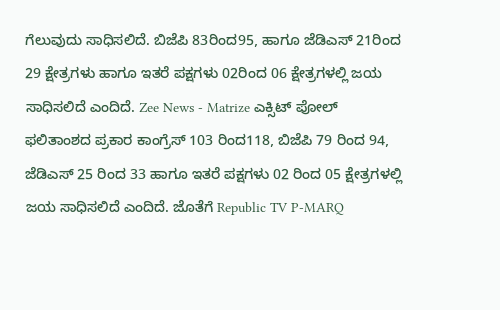ಗೆಲುವುದು ಸಾಧಿಸಲಿದೆ. ಬಿಜೆಪಿ 83ರಿಂದ95, ಹಾಗೂ ಜೆಡಿಎಸ್ 21ರಿಂದ 29 ಕ್ಷೇತ್ರಗಳು ಹಾಗೂ ಇತರೆ ಪಕ್ಷಗಳು 02ರಿಂದ 06 ಕ್ಷೇತ್ರಗಳಲ್ಲಿ ಜಯ ಸಾಧಿಸಲಿದೆ ಎಂದಿದೆ. Zee News - Matrize ಎಕ್ಸಿಟ್ ಪೋಲ್ ಫಲಿತಾಂಶದ ಪ್ರಕಾರ ಕಾಂಗ್ರೆಸ್ 103 ರಿಂದ118, ಬಿಜೆಪಿ 79 ರಿಂದ 94, ಜೆಡಿಎಸ್ 25 ರಿಂದ 33 ಹಾಗೂ ಇತರೆ ಪಕ್ಷಗಳು 02 ರಿಂದ 05 ಕ್ಷೇತ್ರಗಳಲ್ಲಿ ಜಯ ಸಾಧಿಸಲಿದೆ ಎಂದಿದೆ. ಜೊತೆಗೆ Republic TV P-MARQ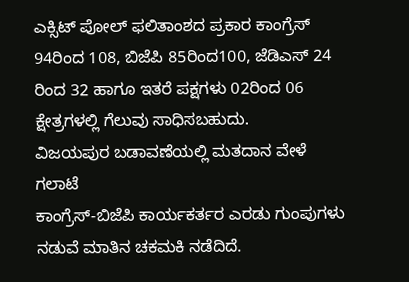ಎಕ್ಸಿಟ್ ಪೋಲ್ ಫಲಿತಾಂಶದ ಪ್ರಕಾರ ಕಾಂಗ್ರೆಸ್ 94ರಿಂದ 108, ಬಿಜೆಪಿ 85ರಿಂದ100, ಜೆಡಿಎಸ್ 24 ರಿಂದ 32 ಹಾಗೂ ಇತರೆ ಪಕ್ಷಗಳು 02ರಿಂದ 06 ಕ್ಷೇತ್ರಗಳಲ್ಲಿ ಗೆಲುವು ಸಾಧಿಸಬಹುದು.
ವಿಜಯಪುರ ಬಡಾವಣೆಯಲ್ಲಿ ಮತದಾನ ವೇಳೆ ಗಲಾಟೆ
ಕಾಂಗ್ರೆಸ್-ಬಿಜೆಪಿ ಕಾರ್ಯಕರ್ತರ ಎರಡು ಗುಂಪುಗಳು ನಡುವೆ ಮಾತಿನ ಚಕಮಕಿ ನಡೆದಿದೆ.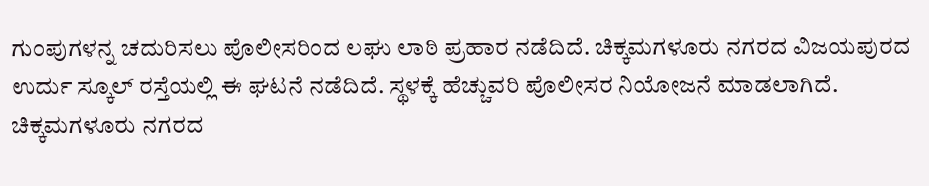ಗುಂಪುಗಳನ್ನ ಚದುರಿಸಲು ಪೊಲೀಸರಿಂದ ಲಘು ಲಾಠಿ ಪ್ರಹಾರ ನಡೆದಿದೆ. ಚಿಕ್ಕಮಗಳೂರು ನಗರದ ವಿಜಯಪುರದ ಉರ್ದು ಸ್ಕೂಲ್ ರಸ್ತೆಯಲ್ಲಿ ಈ ಘಟನೆ ನಡೆದಿದೆ. ಸ್ಥಳಕ್ಕೆ ಹೆಚ್ಚುವರಿ ಪೊಲೀಸರ ನಿಯೋಜನೆ ಮಾಡಲಾಗಿದೆ. ಚಿಕ್ಕಮಗಳೂರು ನಗರದ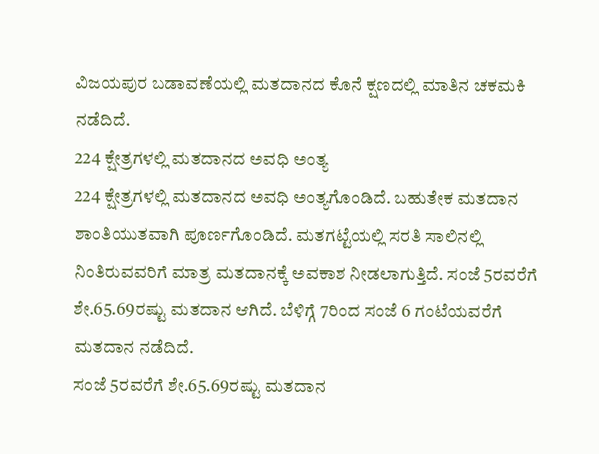ವಿಜಯಪುರ ಬಡಾವಣೆಯಲ್ಲಿ ಮತದಾನದ ಕೊನೆ ಕ್ಷಣದಲ್ಲಿ ಮಾತಿನ ಚಕಮಕಿ ನಡೆದಿದೆ.
224 ಕ್ಷೇತ್ರಗಳಲ್ಲಿ ಮತದಾನದ ಅವಧಿ ಅಂತ್ಯ
224 ಕ್ಷೇತ್ರಗಳಲ್ಲಿ ಮತದಾನದ ಅವಧಿ ಅಂತ್ಯಗೊಂಡಿದೆ. ಬಹುತೇಕ ಮತದಾನ ಶಾಂತಿಯುತವಾಗಿ ಪೂರ್ಣಗೊಂಡಿದೆ. ಮತಗಟ್ಟೆಯಲ್ಲಿ ಸರತಿ ಸಾಲಿನಲ್ಲಿ ನಿಂತಿರುವವರಿಗೆ ಮಾತ್ರ ಮತದಾನಕ್ಕೆ ಅವಕಾಶ ನೀಡಲಾಗುತ್ತಿದೆ. ಸಂಜೆ 5ರವರೆಗೆ ಶೇ.65.69ರಷ್ಟು ಮತದಾನ ಆಗಿದೆ. ಬೆಳಿಗ್ಗೆ 7ರಿಂದ ಸಂಜೆ 6 ಗಂಟೆಯವರೆಗೆ ಮತದಾನ ನಡೆದಿದೆ.
ಸಂಜೆ 5ರವರೆಗೆ ಶೇ.65.69ರಷ್ಟು ಮತದಾನ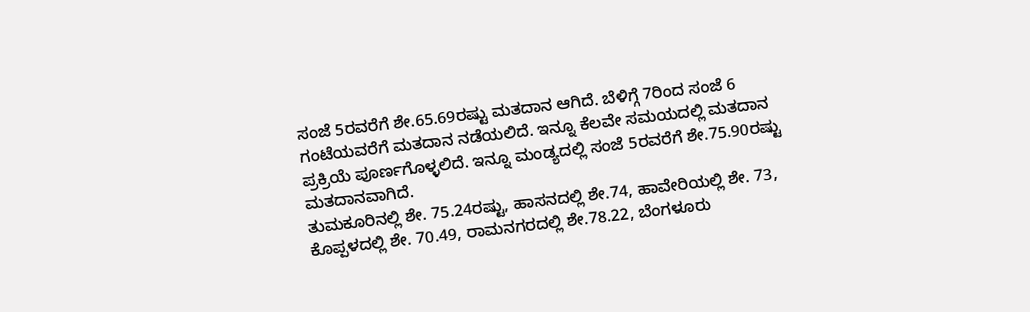ಸಂಜೆ 5ರವರೆಗೆ ಶೇ.65.69ರಷ್ಟು ಮತದಾನ ಆಗಿದೆ. ಬೆಳಿಗ್ಗೆ 7ರಿಂದ ಸಂಜೆ 6 ಗಂಟೆಯವರೆಗೆ ಮತದಾನ ನಡೆಯಲಿದೆ. ಇನ್ನೂ ಕೆಲವೇ ಸಮಯದಲ್ಲಿ ಮತದಾನ ಪ್ರಕ್ರಿಯೆ ಪೂರ್ಣಗೊಳ್ಳಲಿದೆ. ಇನ್ನೂ ಮಂಡ್ಯದಲ್ಲಿ ಸಂಜೆ 5ರವರೆಗೆ ಶೇ.75.90ರಷ್ಟು ಮತದಾನವಾಗಿದೆ.
ತುಮಕೂರಿನಲ್ಲಿ ಶೇ. 75.24ರಷ್ಟು, ಹಾಸನದಲ್ಲಿ ಶೇ.74, ಹಾವೇರಿಯಲ್ಲಿ ಶೇ. 73, ಕೊಪ್ಪಳದಲ್ಲಿ ಶೇ. 70.49, ರಾಮನಗರದಲ್ಲಿ ಶೇ.78.22, ಬೆಂಗಳೂರು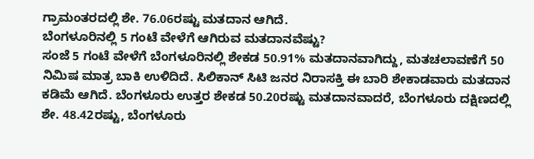ಗ್ರಾಮಂತರದಲ್ಲಿ ಶೇ. 76.06ರಷ್ಟು ಮತದಾನ ಆಗಿದೆ.
ಬೆಂಗಳೂರಿನಲ್ಲಿ 5 ಗಂಟೆ ವೇಳೆಗೆ ಆಗಿರುವ ಮತದಾನವೆಷ್ಟು?
ಸಂಜೆ 5 ಗಂಟೆ ವೇಳೆಗೆ ಬೆಂಗಳೂರಿನಲ್ಲಿ ಶೇಕಡ 50.91% ಮತದಾನವಾಗಿದ್ದು, ಮತಚಲಾವಣೆಗೆ 50 ನಿಮಿಷ ಮಾತ್ರ ಬಾಕಿ ಉಳಿದಿದೆ. ಸಿಲಿಕಾನ್ ಸಿಟಿ ಜನರ ನಿರಾಸಕ್ತಿ ಈ ಬಾರಿ ಶೇಕಾಡವಾರು ಮತದಾನ ಕಡಿಮೆ ಆಗಿದೆ. ಬೆಂಗಳೂರು ಉತ್ತರ ಶೇಕಡ 50.20ರಷ್ಟು ಮತದಾನವಾದರೆ, ಬೆಂಗಳೂರು ದಕ್ಷಿಣದಲ್ಲಿ ಶೇ. 48.42ರಷ್ಟು, ಬೆಂಗಳೂರು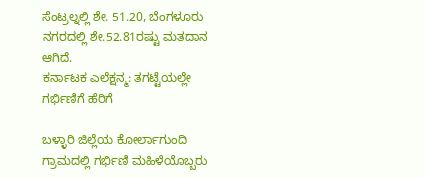ಸೆಂಟ್ರಲ್ನಲ್ಲಿ ಶೇ. 51.20, ಬೆಂಗಳೂರು ನಗರದಲ್ಲಿ ಶೇ.52.81ರಷ್ಟು ಮತದಾನ ಆಗಿದೆ.
ಕರ್ನಾಟಕ ಎಲೆಕ್ಷನ್ಮ: ತಗಟ್ಟೆಯಲ್ಲೇ ಗರ್ಭಿಣಿಗೆ ಹೆರಿಗೆ

ಬಳ್ಳಾರಿ ಜಿಲ್ಲೆಯ ಕೋರ್ಲಾಗುಂದಿ ಗ್ರಾಮದಲ್ಲಿ ಗರ್ಭಿಣಿ ಮಹಿಳೆಯೊಬ್ಬರು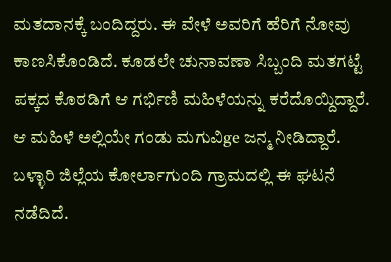ಮತದಾನಕ್ಕೆ ಬಂದಿದ್ದರು. ಈ ವೇಳೆ ಅವರಿಗೆ ಹೆರಿಗೆ ನೋವು ಕಾಣಸಿಕೊಂಡಿದೆ. ಕೂಡಲೇ ಚುನಾವಣಾ ಸಿಬ್ಬಂದಿ ಮತಗಟ್ಟೆ ಪಕ್ಕದ ಕೊಠಡಿಗೆ ಆ ಗರ್ಭಿಣಿ ಮಹಿಳೆಯನ್ನು ಕರೆದೊಯ್ದಿದ್ದಾರೆ. ಆ ಮಹಿಳೆ ಅಲ್ಲಿಯೇ ಗಂಡು ಮಗುವಿge ಜನ್ಮ ನೀಡಿದ್ದಾರೆ. ಬಳ್ಳಾರಿ ಜಿಲ್ಲೆಯ ಕೋರ್ಲಾಗುಂದಿ ಗ್ರಾಮದಲ್ಲಿ ಈ ಘಟನೆ ನಡೆದಿದೆ.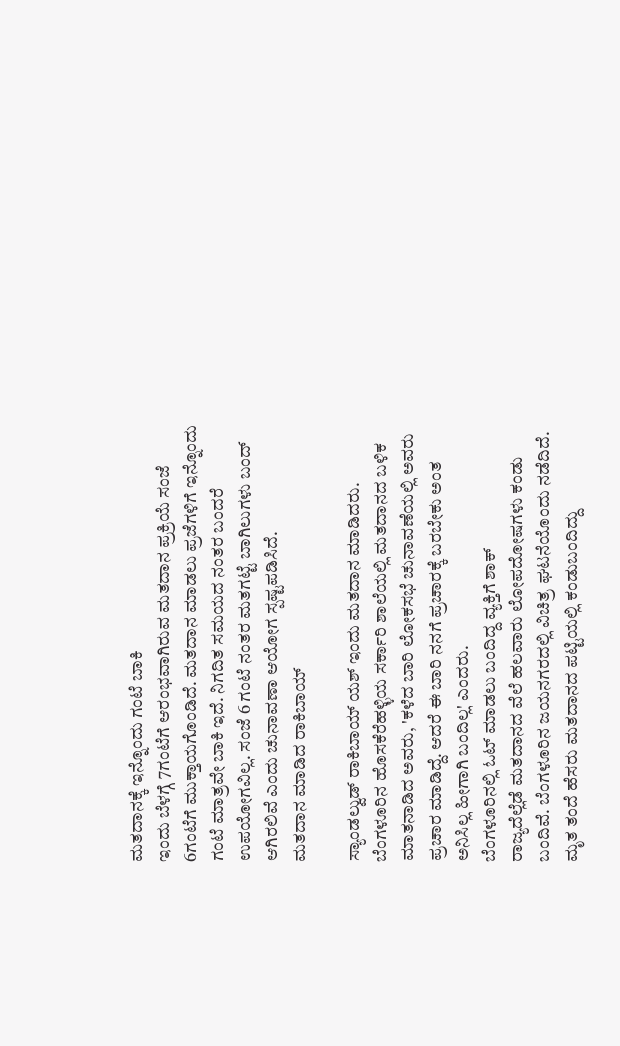ಮತದಾನಕ್ಕೆ ಇನ್ನೊಂದು ಗಂಟೆ ಬಾಕಿ
ಇಂದು ಬೆಳಗ್ಗೆ 7ಗಂಟೆಗೆ ಆರಂಭವಾಗಿರುವ ಮತದಾನ ಪ್ರಕ್ರಿಯೆ ಸಂಜೆ 6ಗಂಟೆಗೆ ಮುಕ್ತಾಯಗೊಂಡಿದೆ. ಮತದಾನ ಮಾಡಲು ಪ್ರಜೆಗಳಿಗೆ ಇನ್ನೊಂದು ಗಂಟೆ ಮಾತ್ರವೇ ಬಾಕಿ ಇದೆ. ನಿಗದಿತ ಸಮಯದ ನಂತರ ಬಂದರೆ ಉಪಯೋಗವಿಲ್ಲ. ಸಂಜೆ 6 ಗಂಟೆ ನಂತರ ಮತಗಟ್ಟೆ ಬಾಗಿಲುಗಳು ಬಂದ್ ಆಗಿರಲಿವೆ ಎಂದು ಚುನಾವಣಾ ಆಯೋಗ ಸ್ಪಷ್ಟಪಡಿಸಿದೆ.
ಮತದಾನ ಮಾಡಿದ ರಾಕಿಬಾಯ್

ಸ್ಯಾಂಡಲ್ವುಡ್ ರಾಕಿಬಾಯ್ ಯಶ್ ಇಂದು ಮತದಾನ ಮಾಡಿದರು. ಬೆಂಗಳೂರಿನ ಹೊಸಕೆರೆಹಳ್ಳಿಯ ಸರ್ಕಾರಿ ಶಾಲೆಯಲ್ಲಿ ಮತದಾನದ ಬಳಿಕ ಮಾತನಾಡಿದ ಅವರು, 'ಕಳೆದ ಬಾರಿ ಲೋಕಸಭೆ ಚುನಾವಣೆಯಲ್ಲಿ ಅವರು ಪ್ರಚಾರ ಮಾಡಿದ್ದೆ. ಆದರೆ ಈ ಬಾರಿ ನನಗೆ ಪ್ರಚಾರಕ್ಕೆ ಬರಬೇಕು ಅಂತ ಅನಿಸಿಲ್ಲ ಹೀಗಾಗಿ ಬಂದಿಲ್ಲ' ಎಂದರು.
ಬೆಂಗಳೂರಿನಲ್ಲಿ ಓಟ್ ಮಾಡಲು ಬಂದಿದ್ದ ವ್ಯಕ್ತಿಗೆ ಶಾಕ್
ರಾಜ್ಯದೆಲ್ಲೆಡೆ ಮತದಾನದ ವೆಲೆ ಹಲವಾರು ಲೋಪದೋಷಗಳು ಕಂಡು ಬಂದಿವೆ. ಬೆಂಗಳೂರಿನ ಜಯನಗರದಲ್ಲಿ ವಿಚಿತ್ರ ಘಟನೆಯೊಂದು ನಡೆದಿದೆ. ಮೃತ ತಂದೆ ಹೆಸರು ಮತದಾನದ ಪಟ್ಟಿಯಲ್ಲಿ ಕಂಡುಬಂದಿದ್ದು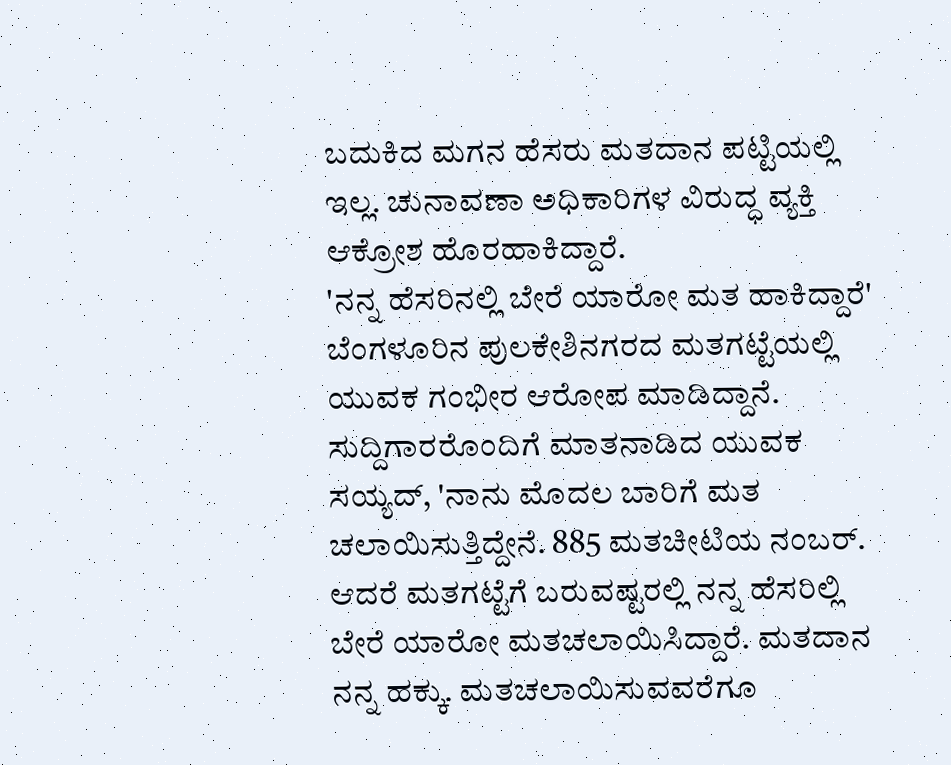ಬದುಕಿದ ಮಗನ ಹೆಸರು ಮತದಾನ ಪಟ್ಟಿಯಲ್ಲಿ ಇಲ್ಲ. ಚುನಾವಣಾ ಅಧಿಕಾರಿಗಳ ವಿರುದ್ಧ ವ್ಯಕ್ತಿ ಆಕ್ರೋಶ ಹೊರಹಾಕಿದ್ದಾರೆ.
'ನನ್ನ ಹೆಸರಿನಲ್ಲಿ ಬೇರೆ ಯಾರೋ ಮತ ಹಾಕಿದ್ದಾರೆ'
ಬೆಂಗಳೂರಿನ ಪುಲಕೇಶಿನಗರದ ಮತಗಟ್ಟೆಯಲ್ಲಿ ಯುವಕ ಗಂಭೀರ ಆರೋಪ ಮಾಡಿದ್ದಾನೆ. ಸುದ್ದಿಗಾರರೊಂದಿಗೆ ಮಾತನಾಡಿದ ಯುವಕ ಸಯ್ಯದ್, 'ನಾನು ಮೊದಲ ಬಾರಿಗೆ ಮತ ಚಲಾಯಿಸುತ್ತಿದ್ದೇನೆ. 885 ಮತಚೀಟಿಯ ನಂಬರ್. ಆದರೆ ಮತಗಟ್ಟೆಗೆ ಬರುವಷ್ಟರಲ್ಲಿ ನನ್ನ ಹೆಸರಿಲ್ಲಿ ಬೇರೆ ಯಾರೋ ಮತಚಲಾಯಿಸಿದ್ದಾರೆ. ಮತದಾನ ನನ್ನ ಹಕ್ಕು. ಮತಚಲಾಯಿಸುವವರೆಗೂ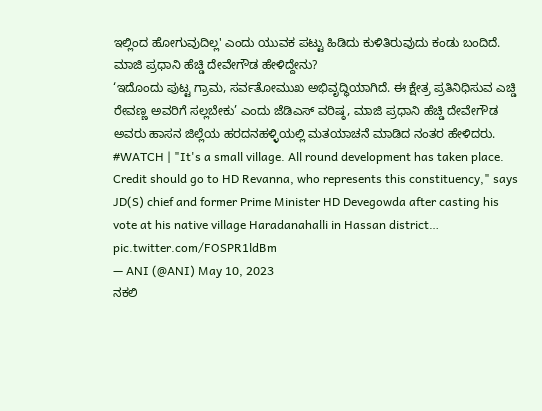ಇಲ್ಲಿಂದ ಹೋಗುವುದಿಲ್ಲ' ಎಂದು ಯುವಕ ಪಟ್ಟು ಹಿಡಿದು ಕುಳಿತಿರುವುದು ಕಂಡು ಬಂದಿದೆ.
ಮಾಜಿ ಪ್ರಧಾನಿ ಹೆಚ್ಡಿ ದೇವೇಗೌಡ ಹೇಳಿದ್ದೇನು?
‘ಇದೊಂದು ಪುಟ್ಟ ಗ್ರಾಮ, ಸರ್ವತೋಮುಖ ಅಭಿವೃದ್ಧಿಯಾಗಿದೆ. ಈ ಕ್ಷೇತ್ರ ಪ್ರತಿನಿಧಿಸುವ ಎಚ್ಡಿ ರೇವಣ್ಣ ಅವರಿಗೆ ಸಲ್ಲಬೇಕು’ ಎಂದು ಜೆಡಿಎಸ್ ವರಿಷ್ಠ, ಮಾಜಿ ಪ್ರಧಾನಿ ಹೆಚ್ಡಿ ದೇವೇಗೌಡ ಅವರು ಹಾಸನ ಜಿಲ್ಲೆಯ ಹರದನಹಳ್ಳಿಯಲ್ಲಿ ಮತಯಾಚನೆ ಮಾಡಿದ ನಂತರ ಹೇಳಿದರು.
#WATCH | "It's a small village. All round development has taken place. Credit should go to HD Revanna, who represents this constituency," says JD(S) chief and former Prime Minister HD Devegowda after casting his vote at his native village Haradanahalli in Hassan district… pic.twitter.com/FOSPR1ldBm
— ANI (@ANI) May 10, 2023
ನಕಲಿ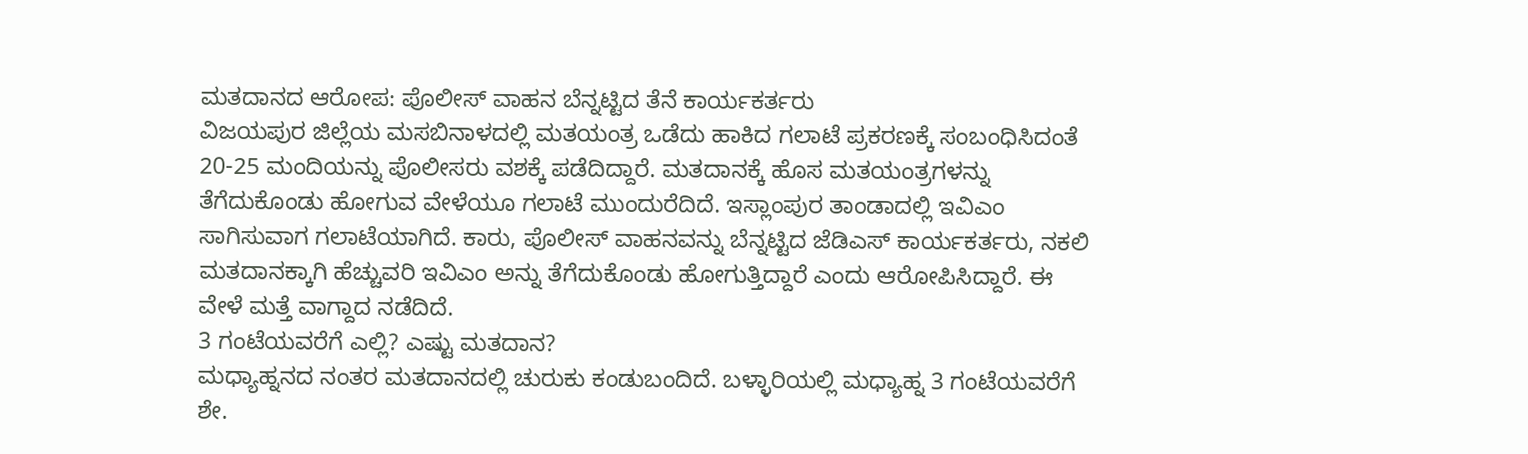ಮತದಾನದ ಆರೋಪ: ಪೊಲೀಸ್ ವಾಹನ ಬೆನ್ನಟ್ಟಿದ ತೆನೆ ಕಾರ್ಯಕರ್ತರು
ವಿಜಯಪುರ ಜಿಲ್ಲೆಯ ಮಸಬಿನಾಳದಲ್ಲಿ ಮತಯಂತ್ರ ಒಡೆದು ಹಾಕಿದ ಗಲಾಟೆ ಪ್ರಕರಣಕ್ಕೆ ಸಂಬಂಧಿಸಿದಂತೆ 20-25 ಮಂದಿಯನ್ನು ಪೊಲೀಸರು ವಶಕ್ಕೆ ಪಡೆದಿದ್ದಾರೆ. ಮತದಾನಕ್ಕೆ ಹೊಸ ಮತಯಂತ್ರಗಳನ್ನು ತೆಗೆದುಕೊಂಡು ಹೋಗುವ ವೇಳೆಯೂ ಗಲಾಟೆ ಮುಂದುರೆದಿದೆ. ಇಸ್ಲಾಂಪುರ ತಾಂಡಾದಲ್ಲಿ ಇವಿಎಂ ಸಾಗಿಸುವಾಗ ಗಲಾಟೆಯಾಗಿದೆ. ಕಾರು, ಪೊಲೀಸ್ ವಾಹನವನ್ನು ಬೆನ್ನಟ್ಟಿದ ಜೆಡಿಎಸ್ ಕಾರ್ಯಕರ್ತರು, ನಕಲಿ ಮತದಾನಕ್ಕಾಗಿ ಹೆಚ್ಚುವರಿ ಇವಿಎಂ ಅನ್ನು ತೆಗೆದುಕೊಂಡು ಹೋಗುತ್ತಿದ್ದಾರೆ ಎಂದು ಆರೋಪಿಸಿದ್ದಾರೆ. ಈ ವೇಳೆ ಮತ್ತೆ ವಾಗ್ದಾದ ನಡೆದಿದೆ.
3 ಗಂಟೆಯವರೆಗೆ ಎಲ್ಲಿ? ಎಷ್ಟು ಮತದಾನ?
ಮಧ್ಯಾಹ್ನನದ ನಂತರ ಮತದಾನದಲ್ಲಿ ಚುರುಕು ಕಂಡುಬಂದಿದೆ. ಬಳ್ಳಾರಿಯಲ್ಲಿ ಮಧ್ಯಾಹ್ನ 3 ಗಂಟೆಯವರೆಗೆ ಶೇ.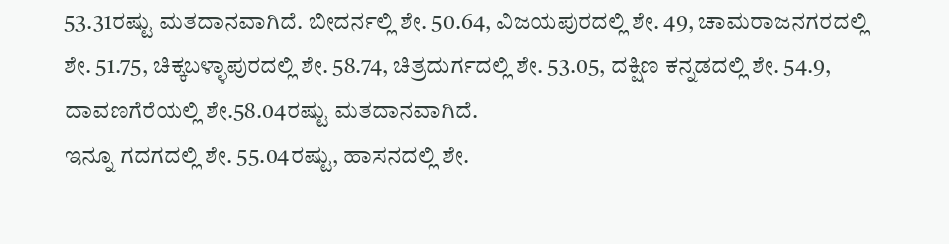53.31ರಷ್ಟು ಮತದಾನವಾಗಿದೆ. ಬೀದರ್ನಲ್ಲಿ ಶೇ. 50.64, ವಿಜಯಪುರದಲ್ಲಿ ಶೇ. 49, ಚಾಮರಾಜನಗರದಲ್ಲಿ ಶೇ. 51.75, ಚಿಕ್ಕಬಳ್ಳಾಪುರದಲ್ಲಿ ಶೇ. 58.74, ಚಿತ್ರದುರ್ಗದಲ್ಲಿ ಶೇ. 53.05, ದಕ್ಷಿಣ ಕನ್ನಡದಲ್ಲಿ ಶೇ. 54.9, ದಾವಣಗೆರೆಯಲ್ಲಿ ಶೇ.58.04ರಷ್ಟು ಮತದಾನವಾಗಿದೆ.
ಇನ್ನೂ ಗದಗದಲ್ಲಿ ಶೇ. 55.04ರಷ್ಟು, ಹಾಸನದಲ್ಲಿ ಶೇ.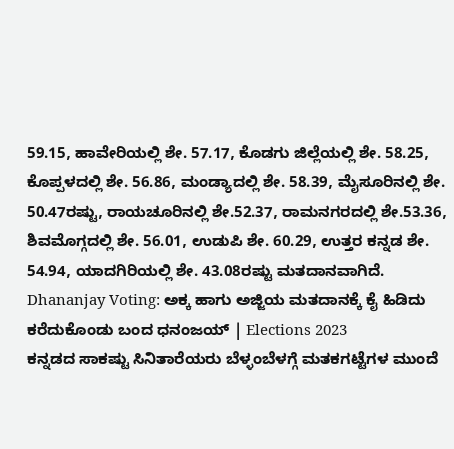59.15, ಹಾವೇರಿಯಲ್ಲಿ ಶೇ. 57.17, ಕೊಡಗು ಜಿಲ್ಲೆಯಲ್ಲಿ ಶೇ. 58.25, ಕೊಪ್ಪಳದಲ್ಲಿ ಶೇ. 56.86, ಮಂಡ್ಯಾದಲ್ಲಿ ಶೇ. 58.39, ಮೈಸೂರಿನಲ್ಲಿ ಶೇ. 50.47ರಷ್ಟು, ರಾಯಚೂರಿನಲ್ಲಿ ಶೇ.52.37, ರಾಮನಗರದಲ್ಲಿ ಶೇ.53.36, ಶಿವಮೊಗ್ಗದಲ್ಲಿ ಶೇ. 56.01, ಉಡುಪಿ ಶೇ. 60.29, ಉತ್ತರ ಕನ್ನಡ ಶೇ. 54.94, ಯಾದಗಿರಿಯಲ್ಲಿ ಶೇ. 43.08ರಷ್ಟು ಮತದಾನವಾಗಿದೆ.
Dhananjay Voting: ಅಕ್ಕ ಹಾಗು ಅಜ್ಜಿಯ ಮತದಾನಕ್ಕೆ ಕೈ ಹಿಡಿದು ಕರೆದುಕೊಂಡು ಬಂದ ಧನಂಜಯ್ | Elections 2023
ಕನ್ನಡದ ಸಾಕಷ್ಟು ಸಿನಿತಾರೆಯರು ಬೆಳ್ಳಂಬೆಳಗ್ಗೆ ಮತಕಗಟ್ಟೆಗಳ ಮುಂದೆ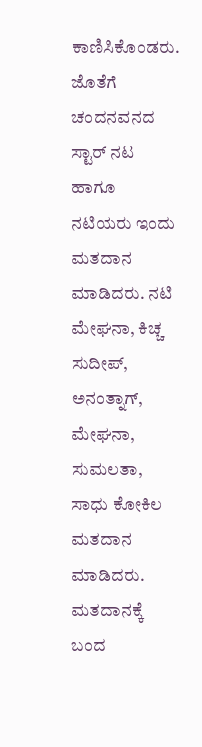ಕಾಣಿಸಿಕೊಂಡರು. ಜೊತೆಗೆ ಚಂದನವನದ ಸ್ಟಾರ್ ನಟ ಹಾಗೂ ನಟಿಯರು ಇಂದು ಮತದಾನ ಮಾಡಿದರು. ನಟಿ ಮೇಘನಾ, ಕಿಚ್ಚ ಸುದೀಪ್, ಅನಂತ್ನಾಗ್, ಮೇಘನಾ, ಸುಮಲತಾ, ಸಾಧು ಕೋಕಿಲ ಮತದಾನ ಮಾಡಿದರು.
ಮತದಾನಕ್ಕೆ ಬಂದ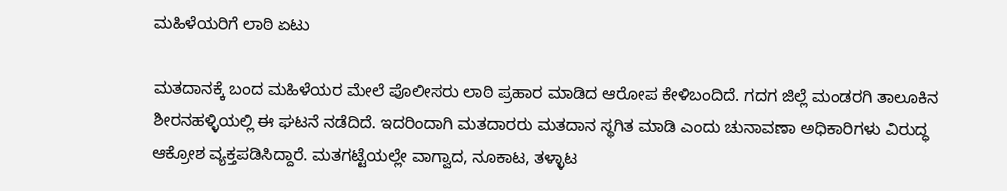ಮಹಿಳೆಯರಿಗೆ ಲಾಠಿ ಏಟು

ಮತದಾನಕ್ಕೆ ಬಂದ ಮಹಿಳೆಯರ ಮೇಲೆ ಪೊಲೀಸರು ಲಾಠಿ ಪ್ರಹಾರ ಮಾಡಿದ ಆರೋಪ ಕೇಳಿಬಂದಿದೆ. ಗದಗ ಜಿಲ್ಲೆ ಮಂಡರಗಿ ತಾಲೂಕಿನ ಶೀರನಹಳ್ಳಿಯಲ್ಲಿ ಈ ಘಟನೆ ನಡೆದಿದೆ. ಇದರಿಂದಾಗಿ ಮತದಾರರು ಮತದಾನ ಸ್ಥಗಿತ ಮಾಡಿ ಎಂದು ಚುನಾವಣಾ ಅಧಿಕಾರಿಗಳು ವಿರುದ್ಧ ಆಕ್ರೋಶ ವ್ಯಕ್ತಪಡಿಸಿದ್ದಾರೆ. ಮತಗಟ್ಟೆಯಲ್ಲೇ ವಾಗ್ವಾದ, ನೂಕಾಟ, ತಳ್ಳಾಟ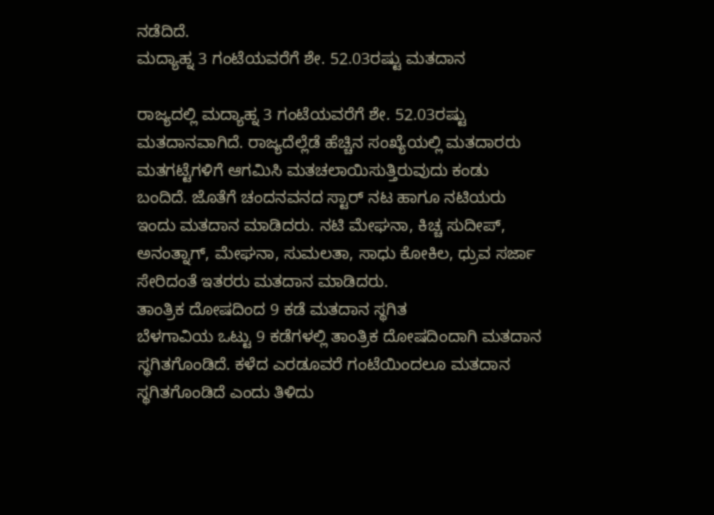ನಡೆದಿದೆ.
ಮದ್ಯಾಹ್ನ 3 ಗಂಟೆಯವರೆಗೆ ಶೇ. 52.03ರಷ್ಟು ಮತದಾನ

ರಾಜ್ಯದಲ್ಲಿ ಮದ್ಯಾಹ್ನ 3 ಗಂಟೆಯವರೆಗೆ ಶೇ. 52.03ರಷ್ಟು ಮತದಾನವಾಗಿದೆ. ರಾಜ್ಯದೆಲ್ಲೆಡೆ ಹೆಚ್ಚಿನ ಸಂಖ್ಯೆಯಲ್ಲಿ ಮತದಾರರು ಮತಗಟ್ಟೆಗಳಿಗೆ ಆಗಮಿಸಿ ಮತಚಲಾಯಿಸುತ್ತಿರುವುದು ಕಂಡು ಬಂದಿದೆ. ಜೊತೆಗೆ ಚಂದನವನದ ಸ್ಟಾರ್ ನಟ ಹಾಗೂ ನಟಿಯರು ಇಂದು ಮತದಾನ ಮಾಡಿದರು. ನಟಿ ಮೇಘನಾ, ಕಿಚ್ಚ ಸುದೀಪ್, ಅನಂತ್ನಾಗ್, ಮೇಘನಾ, ಸುಮಲತಾ, ಸಾಧು ಕೋಕಿಲ, ಧ್ರುವ ಸರ್ಜಾ ಸೇರಿದಂತೆ ಇತರರು ಮತದಾನ ಮಾಡಿದರು.
ತಾಂತ್ರಿಕ ದೋಷದಿಂದ 9 ಕಡೆ ಮತದಾನ ಸ್ಥಗಿತ
ಬೆಳಗಾವಿಯ ಒಟ್ಟು 9 ಕಡೆಗಳಲ್ಲಿ ತಾಂತ್ರಿಕ ದೋಷದಿಂದಾಗಿ ಮತದಾನ ಸ್ಥಗಿತಗೊಂಡಿದೆ. ಕಳೆದ ಎರಡೂವರೆ ಗಂಟೆಯಿಂದಲೂ ಮತದಾನ ಸ್ಥಗಿತಗೊಂಡಿದೆ ಎಂದು ತಿಳಿದು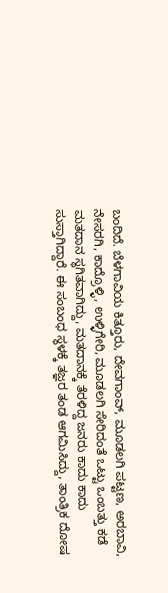ಬಂದಿದೆ. ಬೆಳಗಾವಿಯ ಕಿತ್ತೂರು, ದೇವಗಾಂವ್, ಮೂಡಲಗಿ ಪಟ್ಟಣ, ಅರಬಾವಿ, ನೇಸರಗಿ, ಕಾದ್ರೊಳ್ಳಿ, ಉಳ್ಳಿಗೇರಿ, ಮೂಡಲಗಿ ಸೇರಿದಂತೆ ಒಟ್ಟು ಒಂಬತ್ತು ಕಡೆ ಮತದಾನ ಸ್ಥಗಿತವಾಗಿದ್ದು, ಮತದಾನಕ್ಕೆ ತೆರಳಿದ್ದ ಜನರು ಕಾದು ಕಾದು ಸುಸ್ತಾಗಿದ್ದಾರೆ. ಈ ಸಂಬಂಧ ಸ್ಥಳಕ್ಕೆ ತಜ್ಞರ ತಂಡ ಆಗಮಿಸಿದ್ದು, ತಾಂತ್ರಿಕ ದೋಷ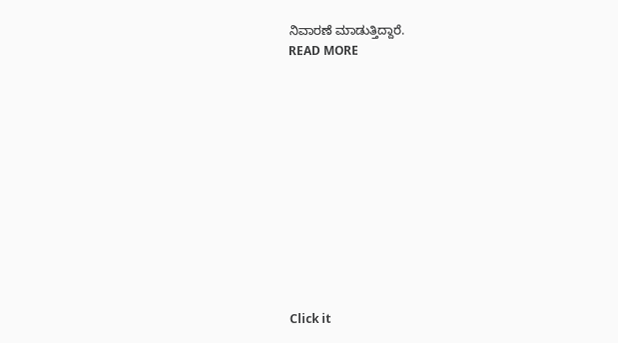ನಿವಾರಣೆ ಮಾಡುತ್ತಿದ್ದಾರೆ.
READ MORE












Click it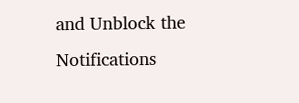and Unblock the Notifications